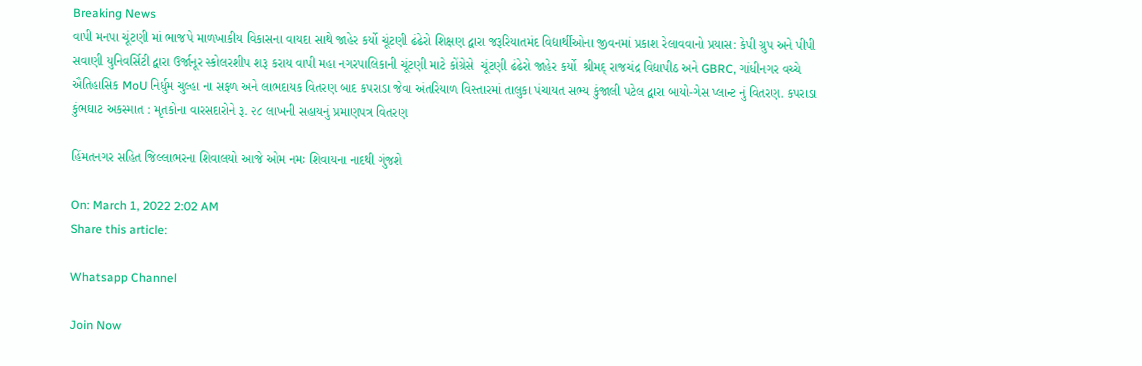Breaking News
વાપી મનપા ચૂંટણી માં ભાજપે માળખાકીય વિકાસના વાયદા સાથે જાહેર કર્યો ચૂંટણી ઢંઢેરો શિક્ષણ દ્વારા જરૂરિયાતમંદ વિદ્યાર્થીઓના જીવનમાં પ્રકાશ રેલાવવાનો પ્રયાસ: કેપી ગ્રુપ અને પીપી સવાણી યુનિવર્સિટી દ્વારા ઉર્જાનૂર સ્કોલરશીપ શરૂ કરાય વાપી મહા નગરપાલિકાની ચૂંટણી માટે કોંગ્રેસે  ચૂંટણી ઢંઢેરો જાહેર કર્યો  શ્રીમદ્ રાજચંદ્ર વિદ્યાપીઠ અને GBRC, ગાંધીનગર વચ્ચે ઐતિહાસિક MoU નિર્ધુમ ચુલ્હા ના સફળ અને લાભદાયક વિતરણ બાદ કપરાડા જેવા અંતરિયાળ વિસ્તારમાં તાલુકા પંચાયત સભ્ય કુંજાલી પટેલ દ્વારા બાયો-ગેસ પ્લાન્ટ નું વિતરણ. કપરાડા કુંભઘાટ અકસ્માત : મૃતકોના વારસદારોને રૂ. ૨૮ લાખની સહાયનું પ્રમાણપત્ર વિતરણ

હિંમતનગર સહિત જિલ્લાભરના શિવાલયો આજે ઓમ નમઃ શિવાયના નાદથી ગુંજશે

On: March 1, 2022 2:02 AM
Share this article:

Whatsapp Channel

Join Now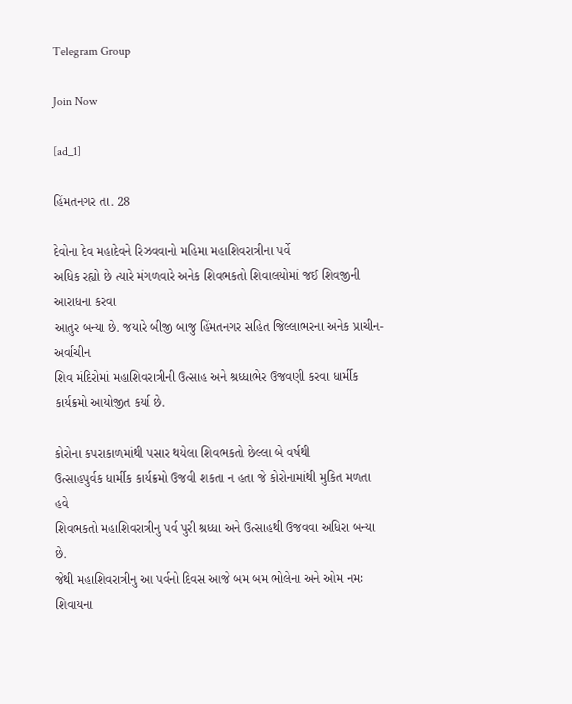Telegram Group

Join Now

[ad_1]

હિંમતનગર તા. 28

દેવોના દેવ મહાદેવને રિઝવવાનો મહિમા મહાશિવરાત્રીના પર્વે
અધિક રહ્યો છે ત્યારે મંગળવારે અનેક શિવભકતો શિવાલયોમાં જઈ શિવજીની આરાધના કરવા
આતુર બન્યા છે. જયારે બીજી બાજુ હિંમતનગર સહિત જિલ્લાભરના અનેક પ્રાચીન-અર્વાચીન
શિવ મંદિરોમાં મહાશિવરાત્રીની ઉત્સાહ અને શ્રધ્ધાભેર ઉજવણી કરવા ધાર્મીક
કાર્યક્રમો આયોજીત કર્યા છે.

કોરોના કપરાકાળમાંથી પસાર થયેલા શિવભકતો છેલ્લા બે વર્ષથી
ઉત્સાહપુર્વક ધાર્મીક કાર્યક્રમો ઉજવી શકતા ન હતા જે કોરોનામાંથી મુકિત મળતા હવે
શિવભકતો મહાશિવરાત્રીનુ પર્વ પુરી શ્રધ્ધા અને ઉત્સાહથી ઉજવવા અધિરા બન્યા છે.
જેથી મહાશિવરાત્રીનુ આ પર્વનો દિવસ આજે બમ બમ ભોલેના અને ઓમ નમઃ શિવાયના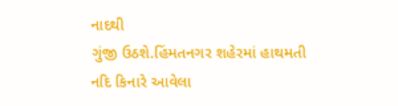નાદથી
ગુંજી ઉઠશે.હિંમતનગર શહેરમાં હાથમતી નદિ કિનારે આવેલા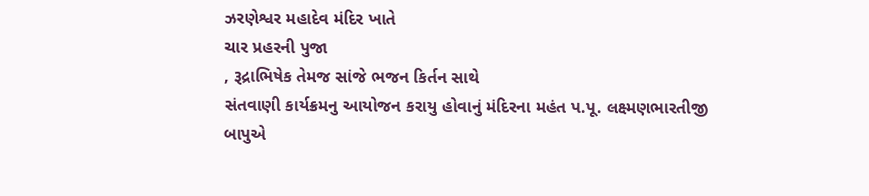ઝરણેશ્વર મહાદેવ મંદિર ખાતે
ચાર પ્રહરની પુજા
, રૂદ્રાભિષેક તેમજ સાંજે ભજન કિર્તન સાથે
સંતવાણી કાર્યક્રમનુ આયોજન કરાયુ હોવાનું મંદિરના મહંત પ.પૂ. લક્ષ્મણભારતીજી બાપુએ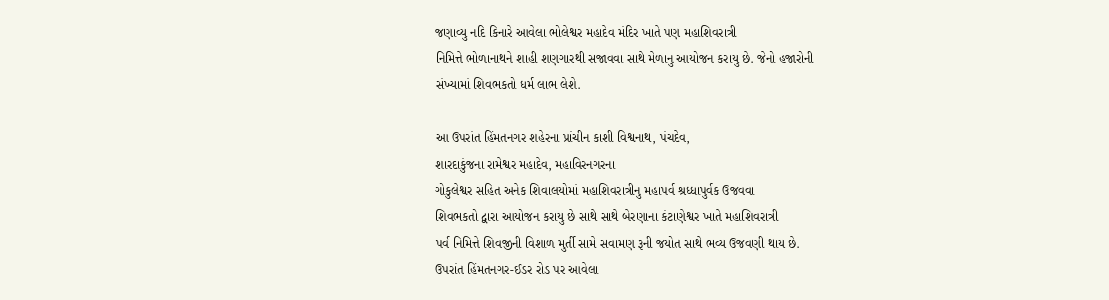જણાવ્યુ નદિ કિનારે આવેલા ભોલેશ્વર મહાદેવ મંદિર ખાતે પણ મહાશિવરાત્રી
નિમિત્તે ભોળાનાથને શાહી શણગારથી સજાવવા સાથે મેળાનુ આયોજન કરાયુ છે. જેનો હજારોની
સંખ્યામાં શિવભકતો ધર્મ લાભ લેશે.

આ ઉપરાંત હિંમતનગર શહેરના પ્રાંચીન કાશી વિશ્વનાથ, પંચદેવ,
શારદાકુંજના રામેશ્વર મહાદેવ, મહાવિરનગરના
ગોકુલેશ્વર સહિત અનેક શિવાલયોમાં મહાશિવરાત્રીનુ મહાપર્વ શ્રધ્ધાપુર્વક ઉજવવા
શિવભકતો દ્વારા આયોજન કરાયુ છે સાથે સાથે બેરણાના કંટાણેશ્વર ખાતે મહાશિવરાત્રી
પર્વ નિમિત્તે શિવજીની વિશાળ મુર્તી સામે સવામણ રૂની જયોત સાથે ભવ્ય ઉજવણી થાય છે.
ઉપરાંત હિંમતનગર-ઈડર રોડ પર આવેલા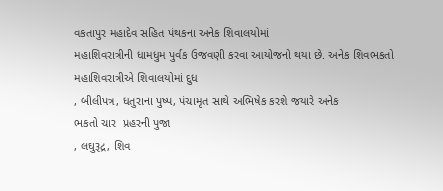વકતાપુર મહાદેવ સહિત પંથકના અનેક શિવાલયોમાં
મહાશિવરાત્રીની ધામધુમ પુર્વક ઉજવણી કરવા આયોજનો થયા છે. અનેક શિવભકતો
મહાશિવરાત્રીએ શિવાલયોમાં દુધ
, બીલીપત્ર, ધતુરાના પુષ્પ, પંચામૃત સાથે અભિષેક કરશે જયારે અનેક
ભકતો ચાર  પ્રહરની પુજા
, લઘુરૂદ્ર, શિવ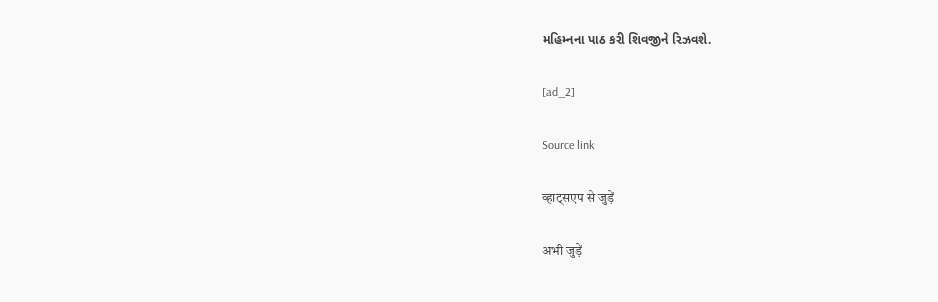મહિમ્નના પાઠ કરી શિવજીને રિઝવશે.

[ad_2]

Source link

व्हाट्सएप से जुड़ें

अभी जुड़ें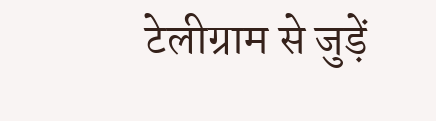टेलीग्राम से जुड़ें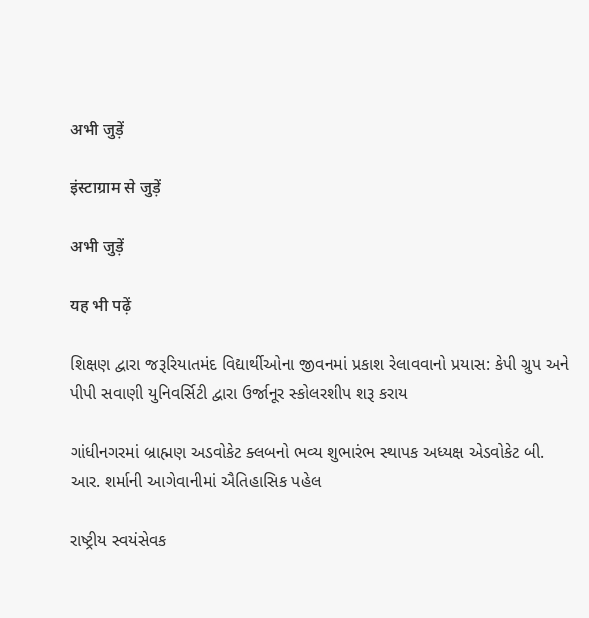अभी जुड़ें

इंस्टाग्राम से जुड़ें

अभी जुड़ें

यह भी पढ़ें

શિક્ષણ દ્વારા જરૂરિયાતમંદ વિદ્યાર્થીઓના જીવનમાં પ્રકાશ રેલાવવાનો પ્રયાસ: કેપી ગ્રુપ અને પીપી સવાણી યુનિવર્સિટી દ્વારા ઉર્જાનૂર સ્કોલરશીપ શરૂ કરાય

ગાંધીનગરમાં બ્રાહ્મણ અડવોકેટ ક્લબનો ભવ્ય શુભારંભ સ્થાપક અધ્યક્ષ એડવોકેટ બી. આર. શર્માની આગેવાનીમાં ઐતિહાસિક પહેલ

રાષ્ટ્રીય સ્વયંસેવક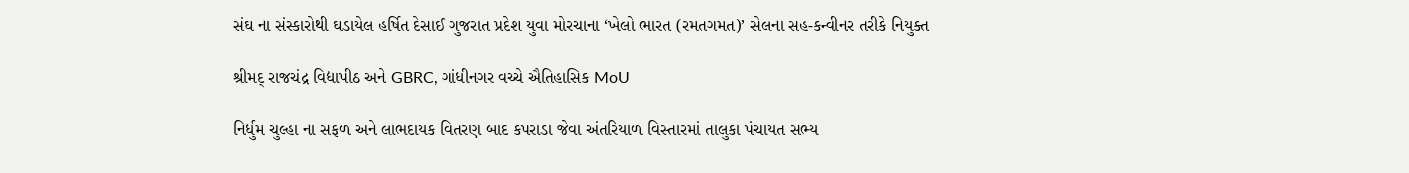સંઘ ના સંસ્કારોથી ઘડાયેલ હર્ષિત દેસાઈ ગુજરાત પ્રદેશ યુવા મોરચાના ‘ખેલો ભારત (રમતગમત)’ સેલના સહ-કન્વીનર તરીકે નિયુક્ત

શ્રીમદ્ રાજચંદ્ર વિદ્યાપીઠ અને GBRC, ગાંધીનગર વચ્ચે ઐતિહાસિક MoU

નિર્ધુમ ચુલ્હા ના સફળ અને લાભદાયક વિતરણ બાદ કપરાડા જેવા અંતરિયાળ વિસ્તારમાં તાલુકા પંચાયત સભ્ય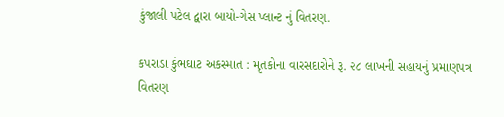કુંજાલી પટેલ દ્વારા બાયો-ગેસ પ્લાન્ટ નું વિતરણ.

કપરાડા કુંભઘાટ અકસ્માત : મૃતકોના વારસદારોને રૂ. ૨૮ લાખની સહાયનું પ્રમાણપત્ર વિતરણ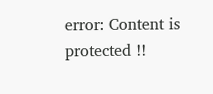error: Content is protected !!